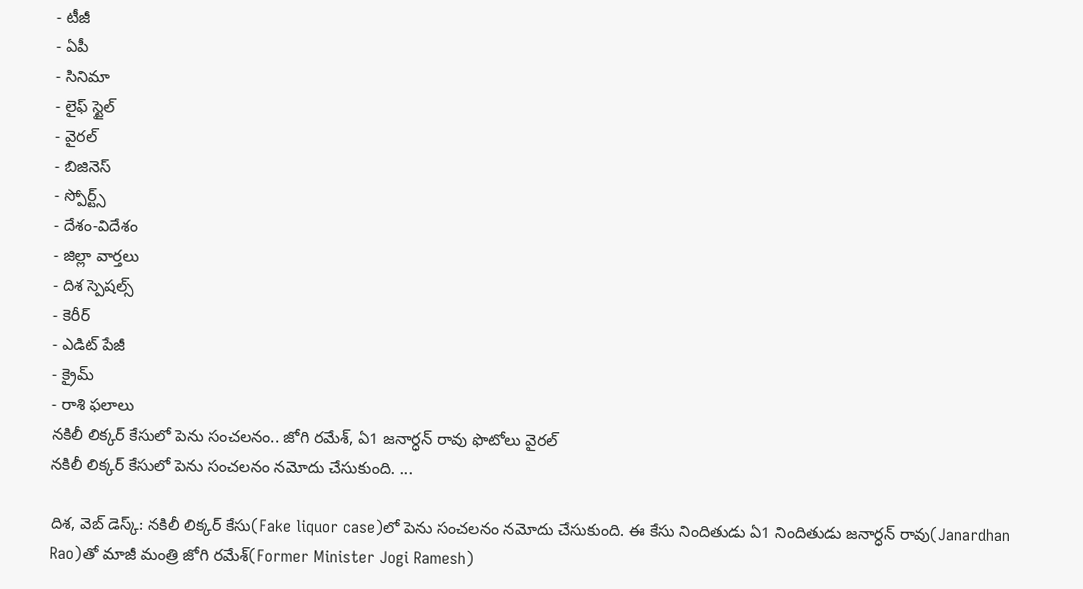- టీజీ
- ఏపీ
- సినిమా
- లైఫ్ స్టైల్
- వైరల్
- బిజినెస్
- స్పోర్ట్స్
- దేశం-విదేశం
- జిల్లా వార్తలు
- దిశ స్పెషల్స్
- కెరీర్
- ఎడిట్ పేజీ
- క్రైమ్
- రాశి ఫలాలు
నకిలీ లిక్కర్ కేసులో పెను సంచలనం.. జోగి రమేశ్, ఏ1 జనార్ధన్ రావు ఫొటోలు వైరల్
నకిలీ లిక్కర్ కేసులో పెను సంచలనం నమోదు చేసుకుంది. ...

దిశ, వెబ్ డెస్క్: నకిలీ లిక్కర్ కేసు(Fake liquor case)లో పెను సంచలనం నమోదు చేసుకుంది. ఈ కేసు నిందితుడు ఏ1 నిందితుడు జనార్ధన్ రావు(Janardhan Rao)తో మాజీ మంత్రి జోగి రమేశ్(Former Minister Jogi Ramesh)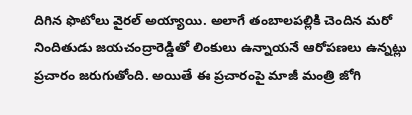దిగిన ఫొటోలు వైరల్ అయ్యాయి. అలాగే తంబాలపల్లికి చెందిన మరో నిందితుడు జయచంద్రారెడ్డితో లింకులు ఉన్నాయనే ఆరోపణలు ఉన్నట్లు ప్రచారం జరుగుతోంది. అయితే ఈ ప్రచారంపై మాజీ మంత్రి జోగి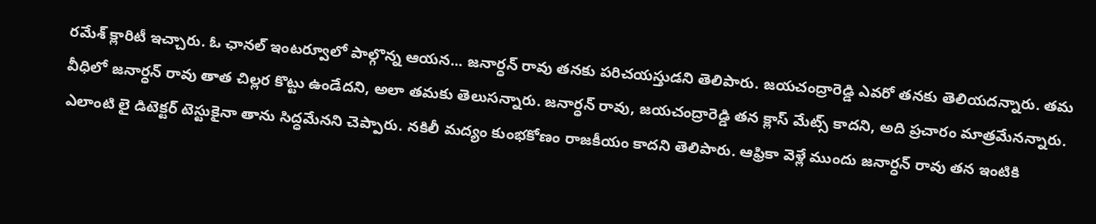రమేశ్ క్లారిటీ ఇచ్చారు. ఓ ఛానల్ ఇంటర్వూలో పాల్గొన్న ఆయన... జనార్ధన్ రావు తనకు పరిచయస్తుడని తెలిపారు. జయచంద్రారెడ్డి ఎవరో తనకు తెలియదన్నారు. తమ వీధిలో జనార్ధన్ రావు తాత చిల్లర కొట్టు ఉండేదని, అలా తమకు తెలుసన్నారు. జనార్ధన్ రావు, జయచంద్రారెడ్డి తన క్లాస్ మేట్స్ కాదని, అది ప్రచారం మాత్రమేనన్నారు. ఎలాంటి లై డిటెక్టర్ టెస్టుకైనా తాను సిద్ధమేనని చెప్పారు. నకిలీ మద్యం కుంభకోణం రాజకీయం కాదని తెలిపారు. ఆఫ్రికా వెళ్లే ముందు జనార్ధన్ రావు తన ఇంటికి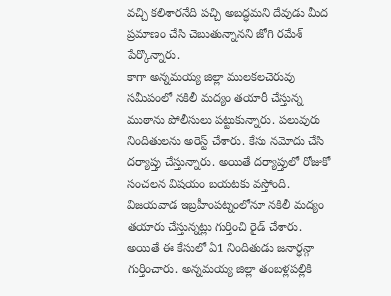వచ్చి కలిశారనేది పచ్చి అబద్ధమని దేవుడు మీద ప్రమాణం చేసి చెబుతున్నానని జోగి రమేశ్ పేర్కొన్నారు.
కాగా అన్నమయ్య జిల్లా ములకలచెరువు సమీపంలో నకిలీ మద్యం తయారీ చేస్తున్న ముఠాను పోలీసులు పట్టుకున్నారు. పలువురు నిందితులను అరెస్ట్ చేశారు. కేసు నమోదు చేసి దర్యాప్తు చేస్తున్నారు. అయితే దర్యాప్తులో రోజుకో సంచలన విషయం బయటకు వస్తోంది. విజయవాడ ఇబ్రహీంపట్నంలోనూ నకిలీ మద్యం తయారు చేస్తున్నట్లు గుర్తించి రైడ్ చేశారు. అయితే ఈ కేసులో ఏ1 నిందితుడు జనార్ధన్గా గుర్తించారు. అన్నమయ్య జిల్లా తంబళ్లపల్లికి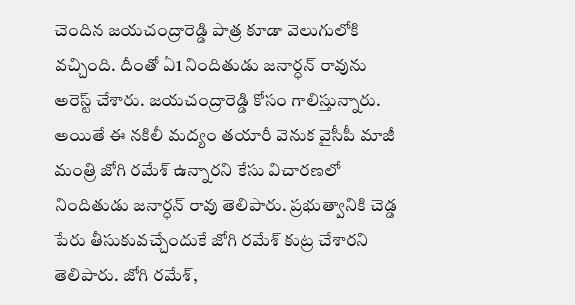చెందిన జయచంద్రారెడ్డి పాత్ర కూడా వెలుగులోకి వచ్చింది. దీంతో ఏ1 నిందితుడు జనార్ధన్ రావును అరెస్ట్ చేశారు. జయచంద్రారెడ్డి కోసం గాలిస్తున్నారు.
అయితే ఈ నకిలీ మద్యం తయారీ వెనుక వైసీపీ మాజీ మంత్రి జోగి రమేశ్ ఉన్నారని కేసు విచారణలో నిందితుడు జనార్ధన్ రావు తెలిపారు. ప్రభుత్వానికి చెడ్డ పేరు తీసుకువచ్చేందుకే జోగి రమేశ్ కుట్ర చేశారని తెలిపారు. జోగి రమేశ్,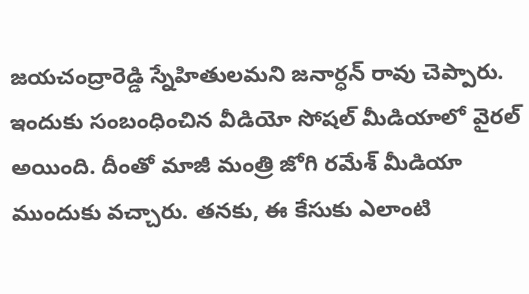జయచంద్రారెడ్డి స్నేహితులమని జనార్ధన్ రావు చెప్పారు. ఇందుకు సంబంధించిన వీడియో సోషల్ మీడియాలో వైరల్ అయింది. దీంతో మాజీ మంత్రి జోగి రమేశ్ మీడియా ముందుకు వచ్చారు. తనకు, ఈ కేసుకు ఎలాంటి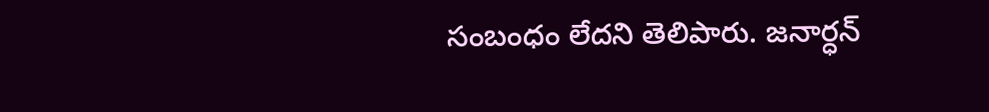సంబంధం లేదని తెలిపారు. జనార్ధన్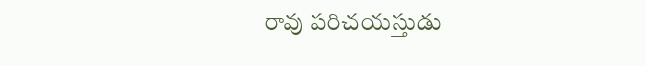రావు పరిచయస్తుడు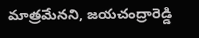మాత్రమేనని, జయచంద్రారెడ్డి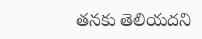తనకు తెలియదని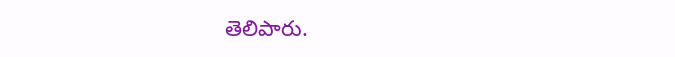తెలిపారు.